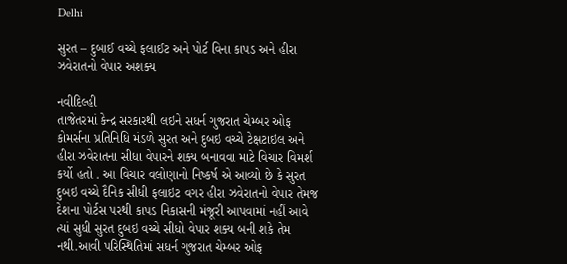Delhi

સુરત – દુબાઈ વચ્ચે ફલાઈટ અને પોર્ટ વિના કાપડ અને હીરા ઝવેરાતનો વેપાર અશક્ય

નવીદિલ્હી
તાજેતરમાં કેન્દ્ર સરકારથી લઇને સધર્ન ગુજરાત ચેમ્બર ઓફ કોમર્સના પ્રતિનિધિ મંડળે સુરત અને દુબઇ વચ્ચે ટેક્ષટાઇલ અને હીરા ઝવેરાતના સીધા વેપારને શક્ય બનાવવા માટે વિચાર વિમર્શ કર્યો હતો . આ વિચાર વલોણાનો નિષ્કર્ષ એ આવ્યો છે કે સુરત દુબઇ વચ્ચે દૈનિક સીધી ફલાઇટ વગર હીરા ઝવેરાતનો વેપાર તેમજ દેશના પોર્ટસ પરથી કાપડ નિકાસની મંજૂરી આપવામાં નહીં આવે ત્યાં સુધી સુરત દુબઇ વચ્ચે સીધો વેપાર શક્ય બની શકે તેમ નથી.આવી પરિસ્થિતિમાં સધર્ન ગુજરાત ચેમ્બર ઓફ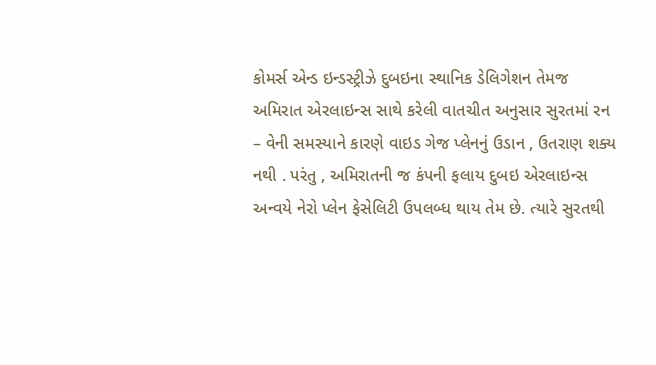કોમર્સ એન્ડ ઇન્ડસ્ટ્રીઝે દુબઇના સ્થાનિક ડેલિગેશન તેમજ અમિરાત એરલાઇન્સ સાથે કરેલી વાતચીત અનુસાર સુરતમાં રન – વેની સમસ્યાને કારણે વાઇડ ગેજ પ્લેનનું ઉડાન , ઉતરાણ શક્ય નથી . પરંતુ , અમિરાતની જ કંપની ફલાય દુબઇ એરલાઇન્સ અન્વયે નેરો પ્લેન ફેસેલિટી ઉપલબ્ધ થાય તેમ છે. ત્યારે સુરતથી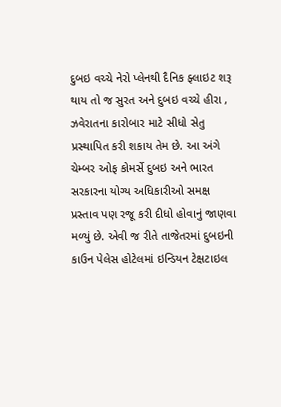દુબઇ વચ્ચે નેરો પ્લેનથી દૈનિક ફ્લાઇટ શરૂ થાય તો જ સુરત અને દુબઇ વચ્ચે હીરા , ઝવેરાતના કારોબાર માટે સીધો સેતુ પ્રસ્થાપિત કરી શકાય તેમ છે. આ અંગે ચેમ્બર ઓફ કોમર્સે દુબઇ અને ભારત સરકારના યોગ્ય અધિકારીઓ સમક્ષ પ્રસ્તાવ પણ રજૂ કરી દીધો હોવાનું જાણવા મળ્યું છે. એવી જ રીતે તાજેતરમાં દુબઇની કાઉન પેલેસ હોટેલમાં ઇન્ડિયન ટેક્ષટાઇલ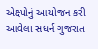એક્ષ્પોનું આયોજન કરી આવેલા સધર્ન ગુજરાત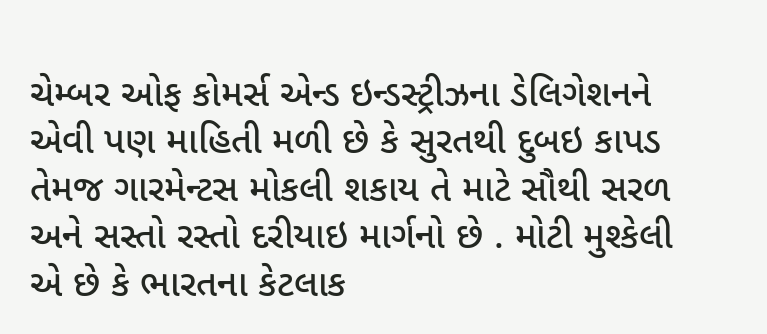ચેમ્બર ઓફ કોમર્સ એન્ડ ઇન્ડસ્ટ્રીઝના ડેલિગેશનને એવી પણ માહિતી મળી છે કે સુરતથી દુબઇ કાપડ તેમજ ગારમેન્ટસ મોકલી શકાય તે માટે સૌથી સરળ અને સસ્તો રસ્તો દરીયાઇ માર્ગનો છે . મોટી મુશ્કેલી એ છે કે ભારતના કેટલાક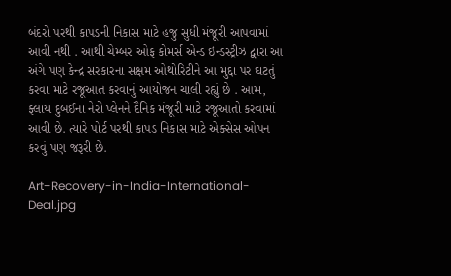બંદરો પરથી કાપડની નિકાસ માટે હજુ સુધી મંજૂરી આપવામાં આવી નથી . આથી ચેમ્બર ઓફ કોમર્સ એન્ડ ઇન્ડસ્ટ્રીઝ દ્વારા આ અંગે પણ કેન્દ્ર સરકારના સક્ષમ ઓથોરિટીને આ મુદ્દા પર ઘટતું કરવા માટે રજૂઆત કરવાનું આયોજન ચાલી રહ્યું છે . આમ, ફ્લાય દુબઈના નેરો પ્લેનને દૈનિક મંજૂરી માટે રજૂઆતો કરવામાં આવી છે. ત્યારે પોર્ટ પરથી કાપડ નિકાસ માટે એક્સેસ ઓપન કરવું પણ જરૂરી છે.

Art-Recovery-in-India-International-Deal.jpg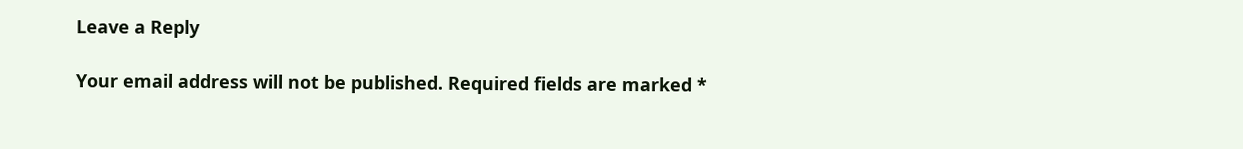Leave a Reply

Your email address will not be published. Required fields are marked *